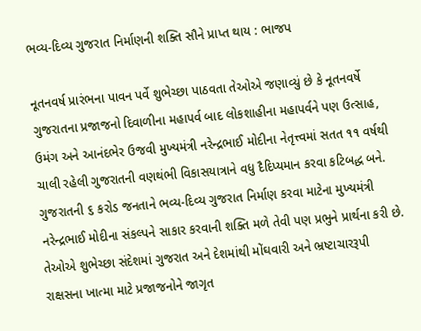ભવ્ય-દિવ્ય ગુજરાત નિર્માણની શક્તિ સૌને પ્રાપ્ત થાય : ભાજપ

નૂતનવર્ષ પ્રારંભના પાવન પર્વે શુભેચ્છા પાઠવતા તેઓએ જણાવ્યું છે કે નૂતનવર્ષે ગુજરાતના પ્રજાજનો દિવાળીના મહાપર્વ બાદ લોકશાહીના મહાપર્વને પણ ઉત્સાહ, ઉમંગ અને આનંદભેર ઉજવી મુખ્યમંત્રી નરેન્દ્રભાઈ મોદીના નેતૃત્ત્વમાં સતત ૧૧ વર્ષથી ચાલી રહેલી ગુજરાતની વણથંભી વિકાસયાત્રાને વધુ દૈદિપ્યમાન કરવા કટિબદ્ધ બને. ગુજરાતની ૬ કરોડ જનતાને ભવ્ય-દિવ્ય ગુજરાત નિર્માણ કરવા માટેના મુખ્યમંત્રી નરેન્દ્રભાઈ મોદીના સંકલ્પને સાકાર કરવાની શક્તિ મળે તેવી પણ પ્રભુને પ્રાર્થના કરી છે.
તેઓએ શુભેચ્છા સંદેશમાં ગુજરાત અને દેશમાંથી મોંઘવારી અને ભ્રષ્ટાચારરૂપી રાક્ષસના ખાત્મા માટે પ્રજાજનોને જાગૃત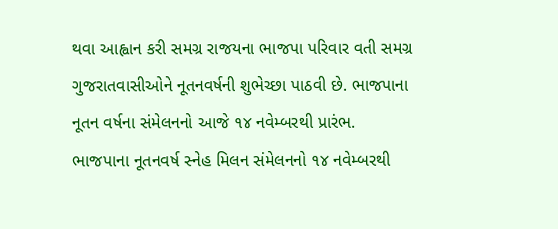થવા આહ્વાન કરી સમગ્ર રાજયના ભાજપા પરિવાર વતી સમગ્ર ગુજરાતવાસીઓને નૂતનવર્ષની શુભેચ્છા પાઠવી છે. ભાજપાના નૂતન વર્ષના સંમેલનનો આજે ૧૪ નવેમ્બરથી પ્રારંભ.
ભાજપાના નૂતનવર્ષ સ્નેહ મિલન સંમેલનનો ૧૪ નવેમ્બરથી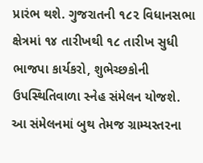પ્રારંભ થશે. ગુજરાતની ૧૮૨ વિધાનસભા ક્ષેત્રમાં ૧૪ તારીખથી ૧૮ તારીખ સુધી ભાજપા કાર્યકરો, શુભેચ્છકોની ઉપસ્થિતિવાળા સ્નેહ સંમેલન યોજશે. આ સંમેલનમાં બુથ તેમજ ગ્રામ્યસ્તરના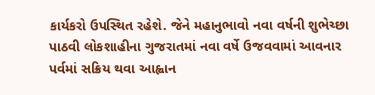કાર્યકરો ઉપસ્થિત રહેશે. જેને મહાનુભાવો નવા વર્ષની શુભેચ્છા પાઠવી લોકશાહીના ગુજરાતમાં નવા વર્ષે ઉજવવામાં આવનાર પર્વમાં સક્રિય થવા આહ્વાન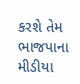કરશે તેમ ભાજપાના મીડીયા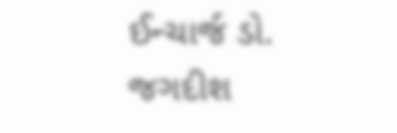ઈન્ચાર્જ ડો. જગદીશ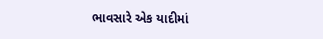ભાવસારે એક યાદીમાં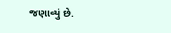જણાવ્યું છે.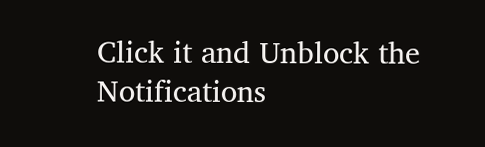Click it and Unblock the Notifications